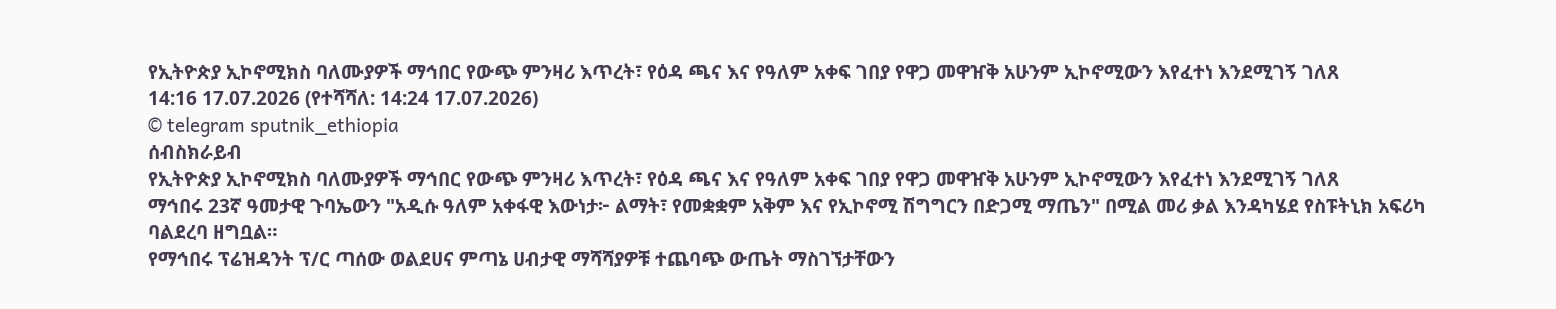የኢትዮጵያ ኢኮኖሚክስ ባለሙያዎች ማኅበር የውጭ ምንዛሪ እጥረት፣ የዕዳ ጫና እና የዓለም አቀፍ ገበያ የዋጋ መዋዠቅ አሁንም ኢኮኖሚውን እየፈተነ እንደሚገኝ ገለጸ
14:16 17.07.2026 (የተሻሻለ: 14:24 17.07.2026)
© telegram sputnik_ethiopia
ሰብስክራይብ
የኢትዮጵያ ኢኮኖሚክስ ባለሙያዎች ማኅበር የውጭ ምንዛሪ እጥረት፣ የዕዳ ጫና እና የዓለም አቀፍ ገበያ የዋጋ መዋዠቅ አሁንም ኢኮኖሚውን እየፈተነ እንደሚገኝ ገለጸ
ማኅበሩ 23ኛ ዓመታዊ ጉባኤውን "አዲሱ ዓለም አቀፋዊ እውነታ፦ ልማት፣ የመቋቋም አቅም እና የኢኮኖሚ ሽግግርን በድጋሚ ማጤን" በሚል መሪ ቃል እንዳካሄደ የስፑትኒክ አፍሪካ ባልደረባ ዘግቧል።
የማኅበሩ ፕሬዝዳንት ፕ/ር ጣሰው ወልደሀና ምጣኔ ሀብታዊ ማሻሻያዎቹ ተጨባጭ ውጤት ማስገኘታቸውን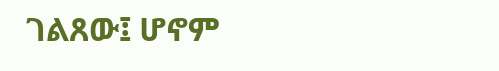ገልጸው፤ ሆኖም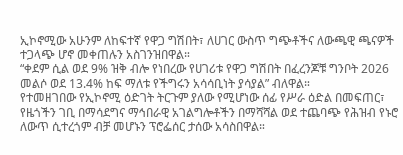ኢኮኖሚው አሁንም ለከፍተኛ የዋጋ ግሽበት፣ ለሀገር ውስጥ ግጭቶችና ለውጫዊ ጫናዎች ተጋላጭ ሆኖ መቀጠሉን አስገንዝበዋል።
“ቀደም ሲል ወደ 9% ዝቅ ብሎ የነበረው የሀገሪቱ የዋጋ ግሽበት በፈረንጆቹ ግንቦት 2026 መልሶ ወደ 13.4% ከፍ ማለቱ የችግሩን አሳሳቢነት ያሳያል” ብለዋል።
የተመዘገበው የኢኮኖሚ ዕድገት ትርጉም ያለው የሚሆነው ሰፊ የሥራ ዕድል በመፍጠር፣ የዜጎችን ገቢ በማሳደግና ማኅበራዊ አገልግሎቶችን በማሻሻል ወደ ተጨባጭ የሕዝብ የኑሮ ለውጥ ሲተረጎም ብቻ መሆኑን ፕሮፌሰር ታሰው አሳስበዋል።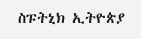ስፑትኒክ ኢትዮጵያ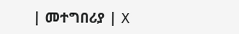| መተግበሪያ | X